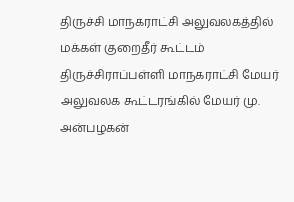திருச்சி மாநகராட்சி அலுவலகத்தில் மக்கள் குறைதீர் கூட்டம்
திருச்சிராப்பள்ளி மாநகராட்சி மேயர் அலுவலக கூட்டரங்கில் மேயர் மு. அன்பழகன்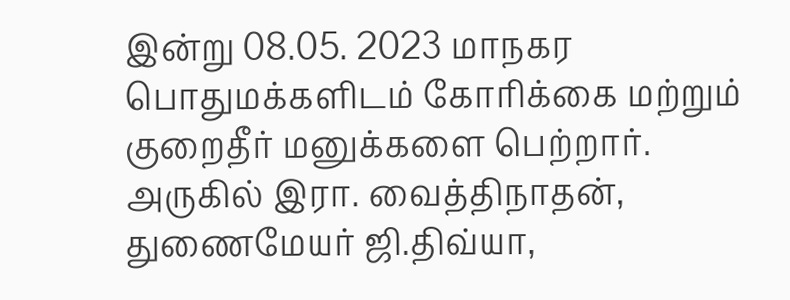இன்று 08.05. 2023 மாநகர பொதுமக்களிடம் கோரிக்கை மற்றும் குறைதீர் மனுக்களை பெற்றார். அருகில் இரா. வைத்திநாதன், துணைமேயர் ஜி.திவ்யா,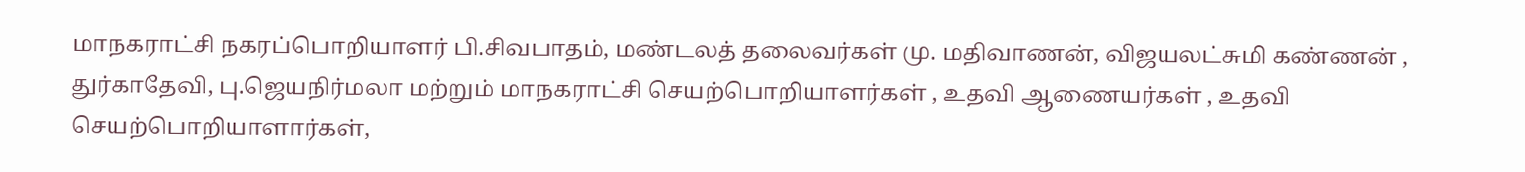மாநகராட்சி நகரப்பொறியாளர் பி.சிவபாதம், மண்டலத் தலைவர்கள் மு. மதிவாணன், விஜயலட்சுமி கண்ணன் , துர்காதேவி, பு.ஜெயநிர்மலா மற்றும் மாநகராட்சி செயற்பொறியாளர்கள் , உதவி ஆணையர்கள் , உதவி செயற்பொறியாளார்கள்,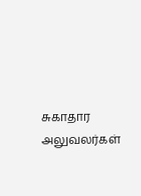சுகாதார அலுவலர்கள்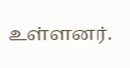உள்ளனர்.